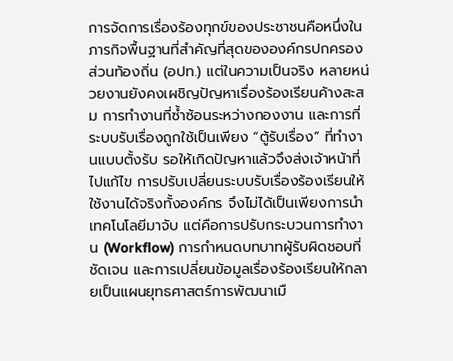การจัดการเรื่องร้องทุกข์ของประชาชนคือหนึ่งในภารกิจพื้นฐานที่สำคัญที่สุดขององค์กรปกครองส่วนท้องถิ่น (อปท.) แต่ในความเป็นจริง หลายหน่วยงานยังคงเผชิญปัญหาเรื่องร้องเรียนค้างสะสม การทำงานที่ซ้ำซ้อนระหว่างกองงาน และการที่ระบบรับเรื่องถูกใช้เป็นเพียง “ตู้รับเรื่อง” ที่ทำงานแบบตั้งรับ รอให้เกิดปัญหาแล้วจึงส่งเจ้าหน้าที่ไปแก้ไข การปรับเปลี่ยนระบบรับเรื่องร้องเรียนให้ใช้งานได้จริงทั้งองค์กร จึงไม่ได้เป็นเพียงการนำเทคโนโลยีมาจับ แต่คือการปรับกระบวนการทำงาน (Workflow) การกำหนดบทบาทผู้รับผิดชอบที่ชัดเจน และการเปลี่ยนข้อมูลเรื่องร้องเรียนให้กลายเป็นแผนยุทธศาสตร์การพัฒนาเมื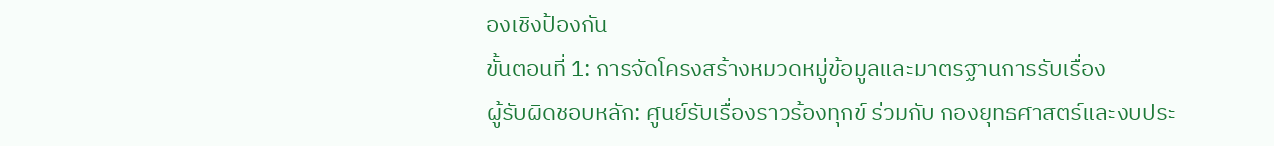องเชิงป้องกัน
ขั้นตอนที่ 1: การจัดโครงสร้างหมวดหมู่ข้อมูลและมาตรฐานการรับเรื่อง
ผู้รับผิดชอบหลัก: ศูนย์รับเรื่องราวร้องทุกข์ ร่วมกับ กองยุทธศาสตร์และงบประ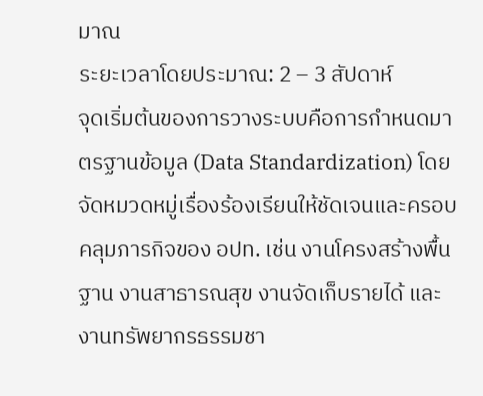มาณ
ระยะเวลาโดยประมาณ: 2 – 3 สัปดาห์
จุดเริ่มต้นของการวางระบบคือการกำหนดมาตรฐานข้อมูล (Data Standardization) โดยจัดหมวดหมู่เรื่องร้องเรียนให้ชัดเจนและครอบคลุมภารกิจของ อปท. เช่น งานโครงสร้างพื้นฐาน งานสาธารณสุข งานจัดเก็บรายได้ และงานทรัพยากรธรรมชา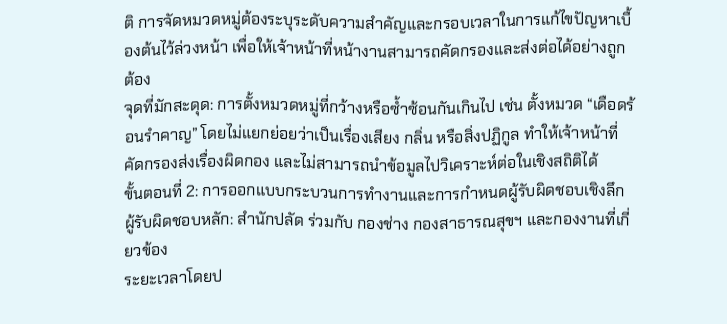ติ การจัดหมวดหมู่ต้องระบุระดับความสำคัญและกรอบเวลาในการแก้ไขปัญหาเบื้องต้นไว้ล่วงหน้า เพื่อให้เจ้าหน้าที่หน้างานสามารถคัดกรองและส่งต่อได้อย่างถูกต้อง
จุดที่มักสะดุด: การตั้งหมวดหมู่ที่กว้างหรือซ้ำซ้อนกันเกินไป เช่น ตั้งหมวด “เดือดร้อนรำคาญ” โดยไม่แยกย่อยว่าเป็นเรื่องเสียง กลิ่น หรือสิ่งปฏิกูล ทำให้เจ้าหน้าที่คัดกรองส่งเรื่องผิดกอง และไม่สามารถนำข้อมูลไปวิเคราะห์ต่อในเชิงสถิติได้
ขั้นตอนที่ 2: การออกแบบกระบวนการทำงานและการกำหนดผู้รับผิดชอบเชิงลึก
ผู้รับผิดชอบหลัก: สำนักปลัด ร่วมกับ กองช่าง กองสาธารณสุขฯ และกองงานที่เกี่ยวข้อง
ระยะเวลาโดยป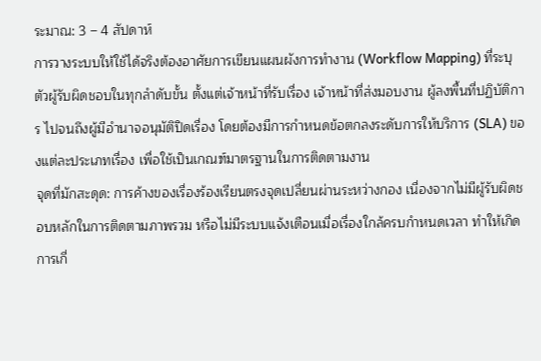ระมาณ: 3 – 4 สัปดาห์
การวางระบบให้ใช้ได้จริงต้องอาศัยการเขียนแผนผังการทำงาน (Workflow Mapping) ที่ระบุตัวผู้รับผิดชอบในทุกลำดับขั้น ตั้งแต่เจ้าหน้าที่รับเรื่อง เจ้าหน้าที่ส่งมอบงาน ผู้ลงพื้นที่ปฏิบัติการ ไปจนถึงผู้มีอำนาจอนุมัติปิดเรื่อง โดยต้องมีการกำหนดข้อตกลงระดับการให้บริการ (SLA) ของแต่ละประเภทเรื่อง เพื่อใช้เป็นเกณฑ์มาตรฐานในการติดตามงาน
จุดที่มักสะดุด: การค้างของเรื่องร้องเรียนตรงจุดเปลี่ยนผ่านระหว่างกอง เนื่องจากไม่มีผู้รับผิดชอบหลักในการติดตามภาพรวม หรือไม่มีระบบแจ้งเตือนเมื่อเรื่องใกล้ครบกำหนดเวลา ทำให้เกิดการเกี่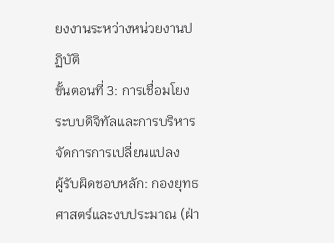ยงงานระหว่างหน่วยงานปฏิบัติ
ขั้นตอนที่ 3: การเชื่อมโยงระบบดิจิทัลและการบริหารจัดการการเปลี่ยนแปลง
ผู้รับผิดชอบหลัก: กองยุทธศาสตร์และงบประมาณ (ฝ่า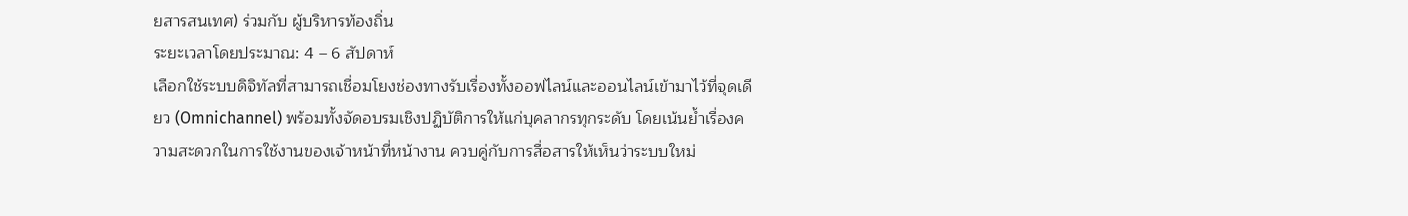ยสารสนเทศ) ร่วมกับ ผู้บริหารท้องถิ่น
ระยะเวลาโดยประมาณ: 4 – 6 สัปดาห์
เลือกใช้ระบบดิจิทัลที่สามารถเชื่อมโยงช่องทางรับเรื่องทั้งออฟไลน์และออนไลน์เข้ามาไว้ที่จุดเดียว (Omnichannel) พร้อมทั้งจัดอบรมเชิงปฏิบัติการให้แก่บุคลากรทุกระดับ โดยเน้นย้ำเรื่องความสะดวกในการใช้งานของเจ้าหน้าที่หน้างาน ควบคู่กับการสื่อสารให้เห็นว่าระบบใหม่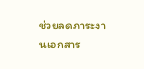ช่วยลดภาระงานเอกสาร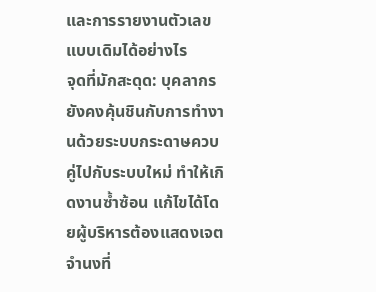และการรายงานตัวเลขแบบเดิมได้อย่างไร
จุดที่มักสะดุด: บุคลากรยังคงคุ้นชินกับการทำงานด้วยระบบกระดาษควบคู่ไปกับระบบใหม่ ทำให้เกิดงานซ้ำซ้อน แก้ไขได้โดยผู้บริหารต้องแสดงเจตจำนงที่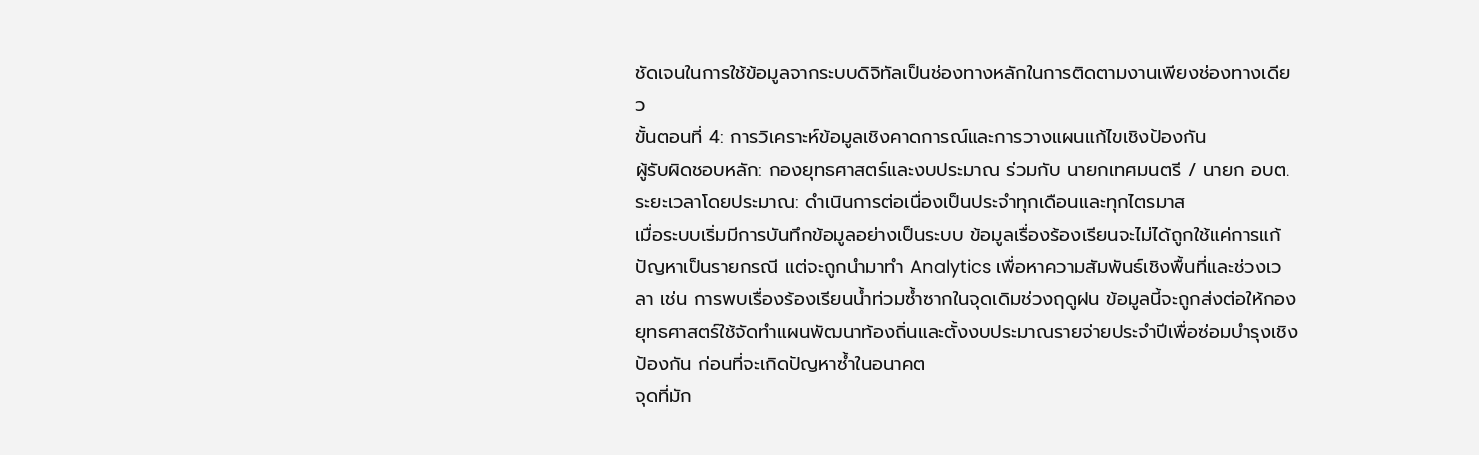ชัดเจนในการใช้ข้อมูลจากระบบดิจิทัลเป็นช่องทางหลักในการติดตามงานเพียงช่องทางเดียว
ขั้นตอนที่ 4: การวิเคราะห์ข้อมูลเชิงคาดการณ์และการวางแผนแก้ไขเชิงป้องกัน
ผู้รับผิดชอบหลัก: กองยุทธศาสตร์และงบประมาณ ร่วมกับ นายกเทศมนตรี / นายก อบต.
ระยะเวลาโดยประมาณ: ดำเนินการต่อเนื่องเป็นประจำทุกเดือนและทุกไตรมาส
เมื่อระบบเริ่มมีการบันทึกข้อมูลอย่างเป็นระบบ ข้อมูลเรื่องร้องเรียนจะไม่ได้ถูกใช้แค่การแก้ปัญหาเป็นรายกรณี แต่จะถูกนำมาทำ Analytics เพื่อหาความสัมพันธ์เชิงพื้นที่และช่วงเวลา เช่น การพบเรื่องร้องเรียนน้ำท่วมซ้ำซากในจุดเดิมช่วงฤดูฝน ข้อมูลนี้จะถูกส่งต่อให้กองยุทธศาสตร์ใช้จัดทำแผนพัฒนาท้องถิ่นและตั้งงบประมาณรายจ่ายประจำปีเพื่อซ่อมบำรุงเชิงป้องกัน ก่อนที่จะเกิดปัญหาซ้ำในอนาคต
จุดที่มัก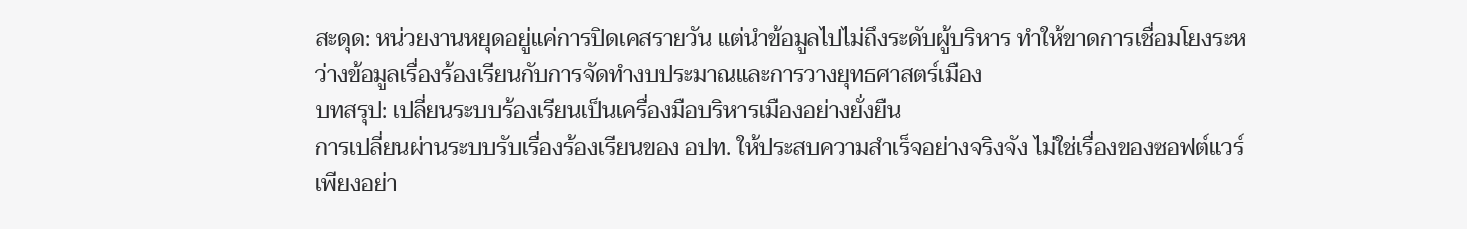สะดุด: หน่วยงานหยุดอยู่แค่การปิดเคสรายวัน แต่นำข้อมูลไปไม่ถึงระดับผู้บริหาร ทำให้ขาดการเชื่อมโยงระหว่างข้อมูลเรื่องร้องเรียนกับการจัดทำงบประมาณและการวางยุทธศาสตร์เมือง
บทสรุป: เปลี่ยนระบบร้องเรียนเป็นเครื่องมือบริหารเมืองอย่างยั่งยืน
การเปลี่ยนผ่านระบบรับเรื่องร้องเรียนของ อปท. ให้ประสบความสำเร็จอย่างจริงจัง ไม่ใช่เรื่องของซอฟต์แวร์เพียงอย่า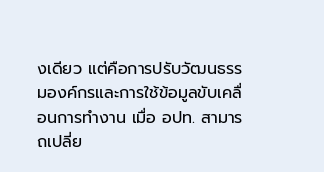งเดียว แต่คือการปรับวัฒนธรรมองค์กรและการใช้ข้อมูลขับเคลื่อนการทำงาน เมื่อ อปท. สามารถเปลี่ย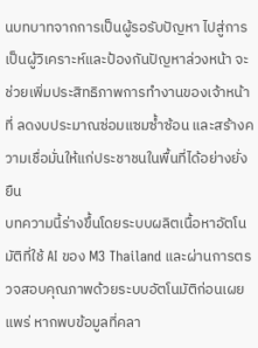นบทบาทจากการเป็นผู้รอรับปัญหา ไปสู่การเป็นผู้วิเคราะห์และป้องกันปัญหาล่วงหน้า จะช่วยเพิ่มประสิทธิภาพการทำงานของเจ้าหน้าที่ ลดงบประมาณซ่อมแซมซ้ำซ้อน และสร้างความเชื่อมั่นให้แก่ประชาชนในพื้นที่ได้อย่างยั่งยืน
บทความนี้ร่างขึ้นโดยระบบผลิตเนื้อหาอัตโนมัติที่ใช้ AI ของ M3 Thailand และผ่านการตรวจสอบคุณภาพด้วยระบบอัตโนมัติก่อนเผยแพร่ หากพบข้อมูลที่คลา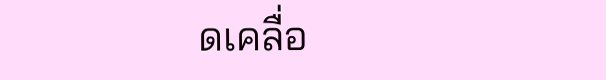ดเคลื่อ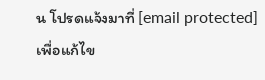น โปรดแจ้งมาที่ [email protected] เพื่อแก้ไข